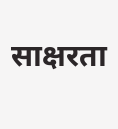साक्षरता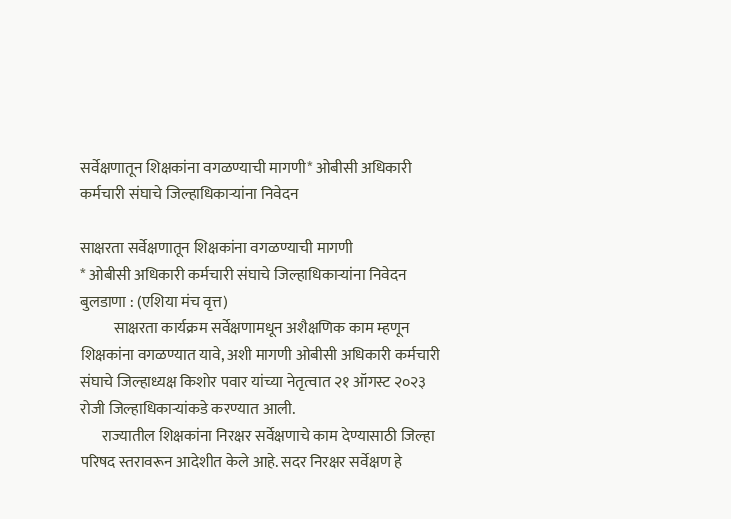सर्वेक्षणातून शिक्षकांना वगळण्याची मागणी* ओबीसी अधिकारी कर्मचारी संघाचे जिल्हाधिकाऱ्यांना निवेदन

साक्षरता सर्वेक्षणातून शिक्षकांना वगळण्याची मागणी
* ओबीसी अधिकारी कर्मचारी संघाचे जिल्हाधिकाऱ्यांना निवेदन
बुलडाणा : (एशिया मंच वृत्त)
           साक्षरता कार्यक्रम सर्वेक्षणामधून अशैक्षणिक काम म्हणून शिक्षकांना वगळण्यात यावे, अशी मागणी ओबीसी अधिकारी कर्मचारी संघाचे जिल्हाध्यक्ष किशोर पवार यांच्या नेतृत्वात २१ ऑगस्ट २०२३ रोजी जिल्हाधिकाऱ्यांकडे करण्यात आली.
       राज्यातील शिक्षकांना निरक्षर सर्वेक्षणाचे काम देण्यासाठी जिल्हा परिषद स्तरावरून आदेशीत केले आहे. सदर निरक्षर सर्वेक्षण हे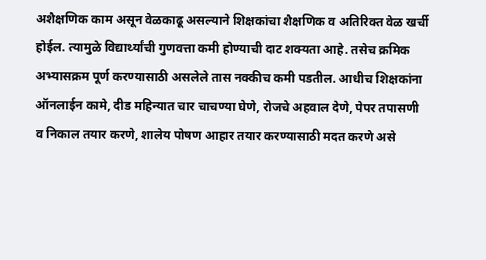अशैक्षणिक काम असून वेळकाढू असल्याने शिक्षकांचा शैक्षणिक व अतिरिक्त वेळ खर्ची होईल. त्यामुळे विद्यार्थ्यांची गुणवत्ता कमी होण्याची दाट शक्यता आहे. तसेच क्रमिक अभ्यासक्रम पूर्ण करण्यासाठी असलेले तास नक्कीच कमी पडतील. आधीच शिक्षकांना ऑनलाईन कामे, दीड महिन्यात चार चाचण्या घेणे, रोजचे अहवाल देणे, पेपर तपासणी व निकाल तयार करणे, शालेय पोषण आहार तयार करण्यासाठी मदत करणे असे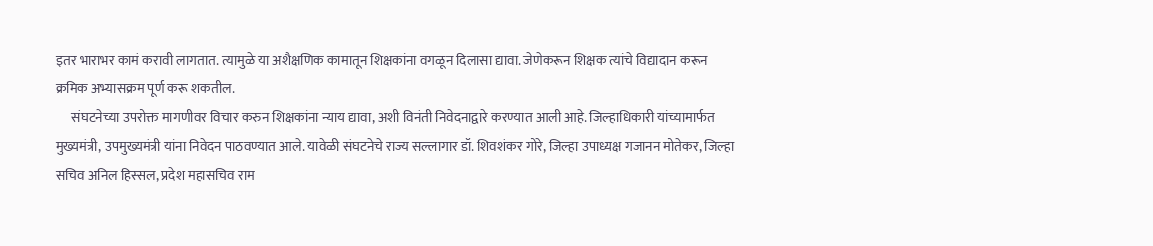इतर भाराभर कामं करावी लागतात. त्यामुळे या अशैक्षणिक कामातून शिक्षकांना वगळून दिलासा द्यावा. जेणेकरून शिक्षक त्यांचे विद्यादान करून क्रमिक अभ्यासक्रम पूर्ण करू शकतील.
      संघटनेच्या उपरोक्त मागणीवर विचार करुन शिक्षकांना न्याय द्यावा, अशी विनंती निवेदनाद्वारे करण्यात आली आहे. जिल्हाधिकारी यांच्यामार्फत मुख्यमंत्री, उपमुख्यमंत्री यांना निवेदन पाठवण्यात आले. यावेळी संघटनेचे राज्य सल्लागार डॉ. शिवशंकर गोरे, जिल्हा उपाध्यक्ष गजानन मोतेकर, जिल्हा सचिव अनिल हिस्सल, प्रदेश महासचिव राम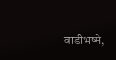वाडीभष्मे,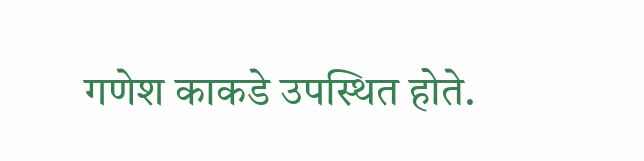गणेश काकडे उपस्थित होते.